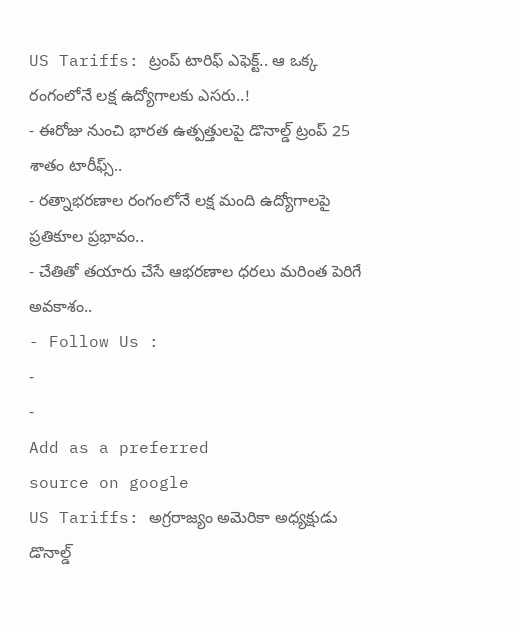US Tariffs: ట్రంప్ టారిఫ్ ఎఫెక్ట్.. ఆ ఒక్క రంగంలోనే లక్ష ఉద్యోగాలకు ఎసరు..!
- ఈరోజు నుంచి భారత ఉత్పత్తులపై డొనాల్డ్ ట్రంప్ 25 శాతం టారీఫ్స్..
- రత్నాభరణాల రంగంలోనే లక్ష మంది ఉద్యోగాలపై ప్రతికూల ప్రభావం..
- చేతితో తయారు చేసే ఆభరణాల ధరలు మరింత పెరిగే అవకాశం..
- Follow Us :
-
-
Add as a preferred
source on google
US Tariffs: అగ్రరాజ్యం అమెరికా అధ్యక్షుడు డొనాల్డ్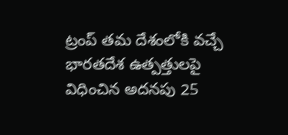ట్రంప్ తమ దేశంలోకి వచ్చే భారతదేశ ఉత్పత్తులపై విధించిన అదనపు 25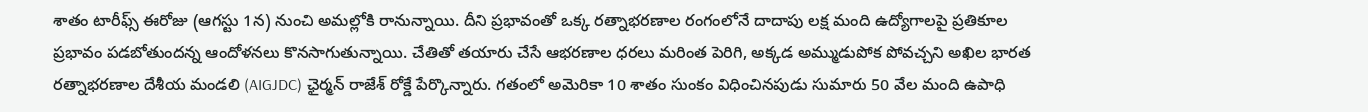శాతం టారీఫ్స్ ఈరోజు (ఆగస్టు 1న) నుంచి అమల్లోకి రానున్నాయి. దీని ప్రభావంతో ఒక్క రత్నాభరణాల రంగంలోనే దాదాపు లక్ష మంది ఉద్యోగాలపై ప్రతికూల ప్రభావం పడబోతుందన్న ఆందోళనలు కొనసాగుతున్నాయి. చేతితో తయారు చేసే ఆభరణాల ధరలు మరింత పెరిగి, అక్కడ అమ్ముడుపోక పోవచ్చని అఖిల భారత రత్నాభరణాల దేశీయ మండలి (AIGJDC) ఛైర్మన్ రాజేశ్ రోక్డే పేర్కొన్నారు. గతంలో అమెరికా 10 శాతం సుంకం విధించినపుడు సుమారు 50 వేల మంది ఉపాధి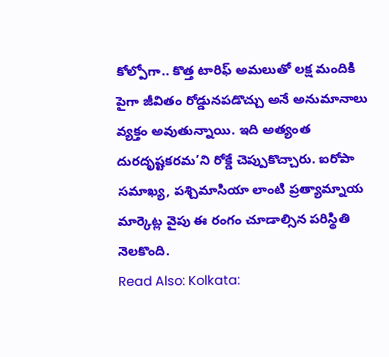కోల్పోగా.. కొత్త టారిఫ్ అమలుతో లక్ష మందికి పైగా జీవితం రోడ్డునపడొచ్చు అనే అనుమానాలు వ్యక్తం అవుతున్నాయి. ఇది అత్యంత దురదృష్టకరమ’ని రోక్డే చెప్పుకొచ్చారు. ఐరోపా సమాఖ్య, పశ్చిమాసియా లాంటి ప్రత్యామ్నాయ మార్కెట్ల వైపు ఈ రంగం చూడాల్సిన పరిస్థితి నెలకొంది.
Read Also: Kolkata: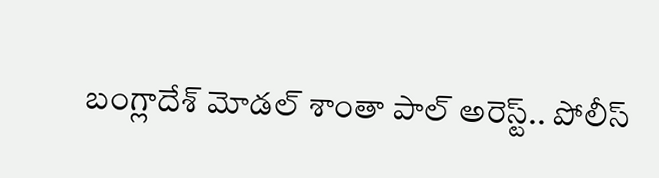బంగ్లాదేశ్ మోడల్ శాంతా పాల్ అరెస్ట్.. పోలీస్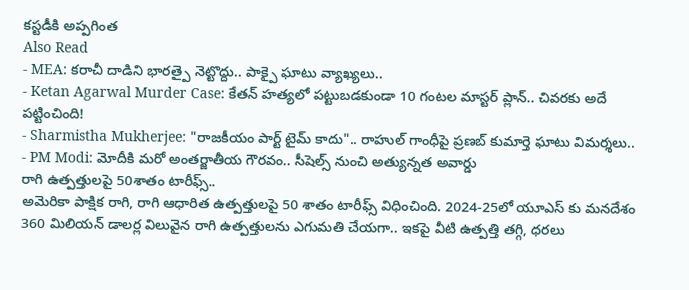కస్టడీకి అప్పగింత
Also Read
- MEA: కరాచీ దాడిని భారత్పై నెట్టొద్దు.. పాక్పై ఘాటు వ్యాఖ్యలు..
- Ketan Agarwal Murder Case: కేతన్ హత్యలో పట్టుబడకుండా 10 గంటల మాస్టర్ ప్లాన్.. చివరకు అదే పట్టించింది!
- Sharmistha Mukherjee: "రాజకీయం పార్ట్ టైమ్ కాదు".. రాహుల్ గాంధీపై ప్రణబ్ కుమార్తె ఘాటు విమర్శలు..
- PM Modi: మోదీకి మరో అంతర్జాతీయ గౌరవం.. సీషెల్స్ నుంచి అత్యున్నత అవార్డు
రాగి ఉత్పత్తులపై 50శాతం టారీఫ్స్..
అమెరికా పాక్షిక రాగి, రాగి ఆధారిత ఉత్పత్తులపై 50 శాతం టారీఫ్స్ విధించింది. 2024-25లో యూఎస్ కు మనదేశం 360 మిలియన్ డాలర్ల విలువైన రాగి ఉత్పత్తులను ఎగుమతి చేయగా.. ఇకపై వీటి ఉత్పత్తి తగ్గి, ధరలు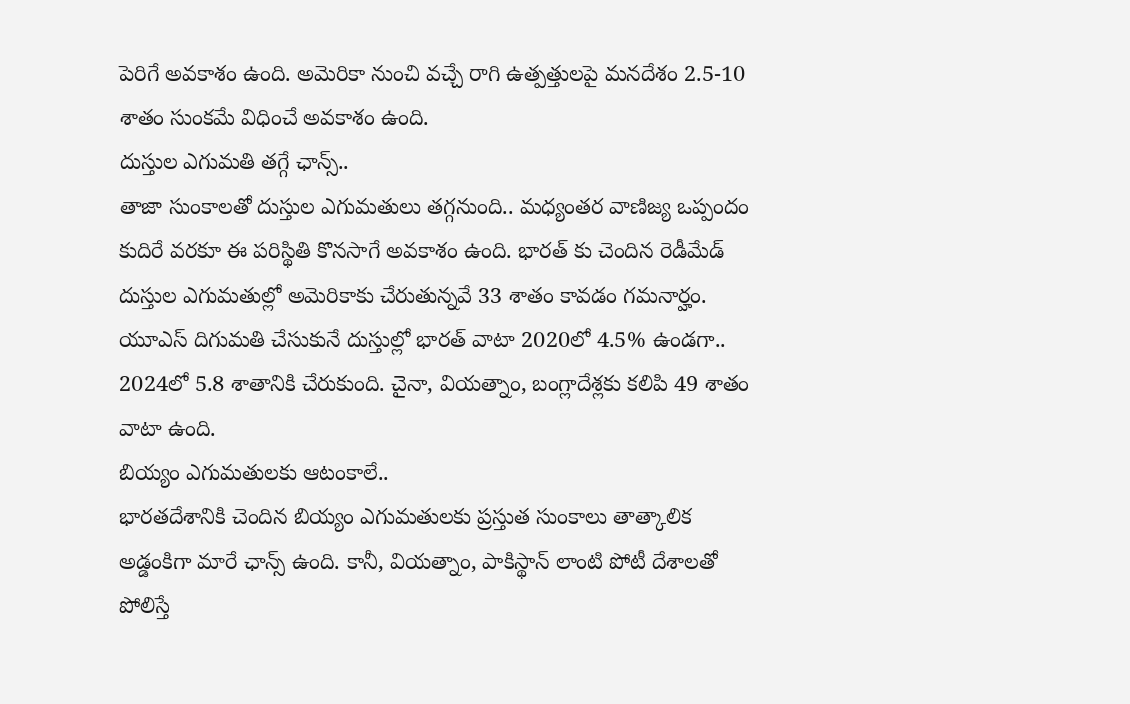పెరిగే అవకాశం ఉంది. అమెరికా నుంచి వచ్చే రాగి ఉత్పత్తులపై మనదేశం 2.5-10 శాతం సుంకమే విధించే అవకాశం ఉంది.
దుస్తుల ఎగుమతి తగ్గే ఛాన్స్..
తాజా సుంకాలతో దుస్తుల ఎగుమతులు తగ్గనుంది.. మధ్యంతర వాణిజ్య ఒప్పందం కుదిరే వరకూ ఈ పరిస్థితి కొనసాగే అవకాశం ఉంది. భారత్ కు చెందిన రెడీమేడ్ దుస్తుల ఎగుమతుల్లో అమెరికాకు చేరుతున్నవే 33 శాతం కావడం గమనార్హం. యూఎస్ దిగుమతి చేసుకునే దుస్తుల్లో భారత్ వాటా 2020లో 4.5% ఉండగా.. 2024లో 5.8 శాతానికి చేరుకుంది. చైనా, వియత్నాం, బంగ్లాదేశ్లకు కలిపి 49 శాతం వాటా ఉంది.
బియ్యం ఎగుమతులకు ఆటంకాలే..
భారతదేశానికి చెందిన బియ్యం ఎగుమతులకు ప్రస్తుత సుంకాలు తాత్కాలిక అడ్డంకిగా మారే ఛాన్స్ ఉంది. కానీ, వియత్నాం, పాకిస్థాన్ లాంటి పోటీ దేశాలతో పోలిస్తే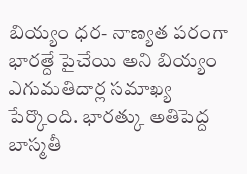బియ్యం ధర- నాణ్యత పరంగా భారత్దే పైచేయి అని బియ్యం ఎగుమతిదార్ల సమాఖ్య పేర్కొంది. భారత్కు అతిపెద్ద బాస్మతీ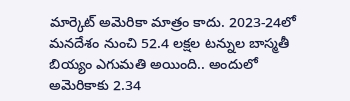మార్కెట్ అమెరికా మాత్రం కాదు. 2023-24లో మనదేశం నుంచి 52.4 లక్షల టన్నుల బాస్మతీ బియ్యం ఎగుమతి అయింది.. అందులో అమెరికాకు 2.34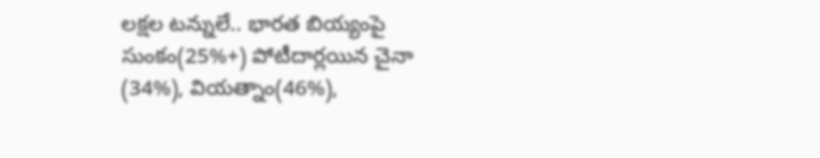లక్షల టన్నులే.. భారత బియ్యంపై సుంకం(25%+) పోటీదార్లయిన చైనా (34%), వియత్నాం(46%),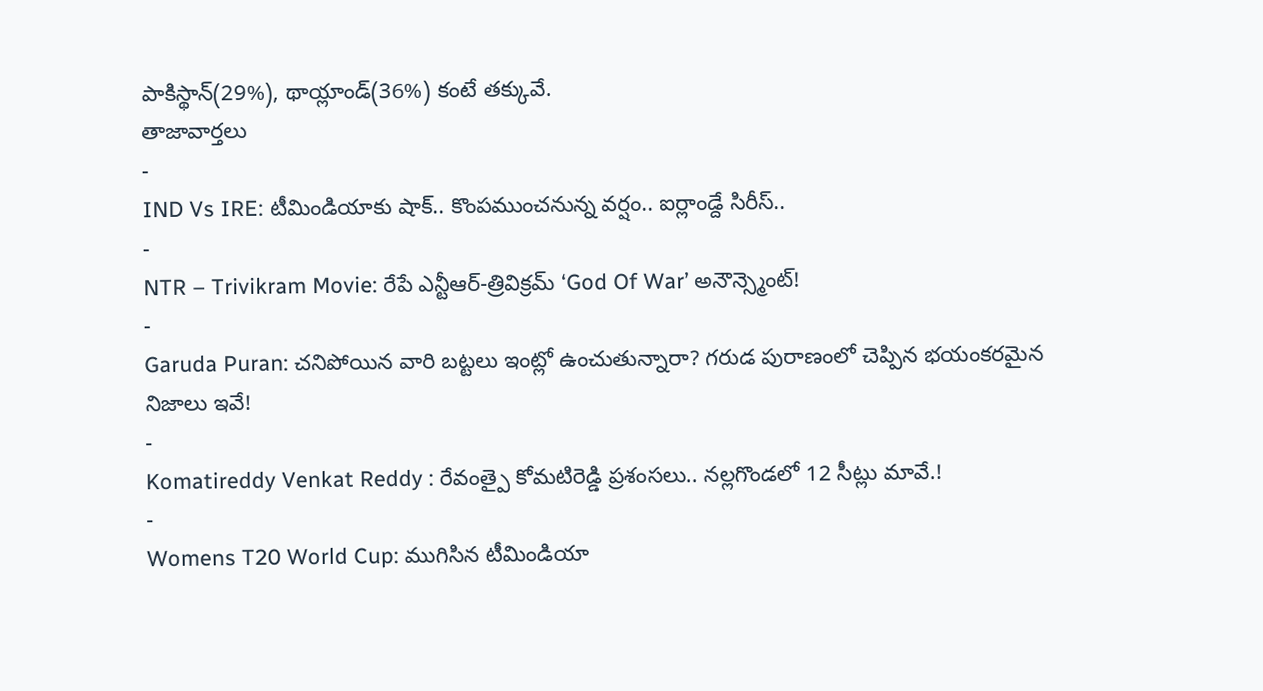పాకిస్థాన్(29%), థాయ్లాండ్(36%) కంటే తక్కువే.
తాజావార్తలు
-
IND Vs IRE: టీమిండియాకు షాక్.. కొంపముంచనున్న వర్షం.. ఐర్లాండ్దే సిరీస్..
-
NTR – Trivikram Movie: రేపే ఎన్టీఆర్-త్రివిక్రమ్ ‘God Of War’ అనౌన్స్మెంట్!
-
Garuda Puran: చనిపోయిన వారి బట్టలు ఇంట్లో ఉంచుతున్నారా? గరుడ పురాణంలో చెప్పిన భయంకరమైన నిజాలు ఇవే!
-
Komatireddy Venkat Reddy : రేవంత్పై కోమటిరెడ్డి ప్రశంసలు.. నల్లగొండలో 12 సీట్లు మావే.!
-
Womens T20 World Cup: ముగిసిన టీమిండియా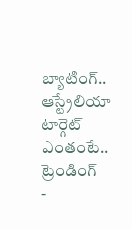బ్యాటింగ్.. ఆస్ట్రేలియా టార్గెట్ ఎంతంటే..
ట్రెండింగ్
-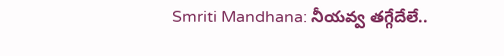Smriti Mandhana: నీయవ్వ తగ్గేదేలే..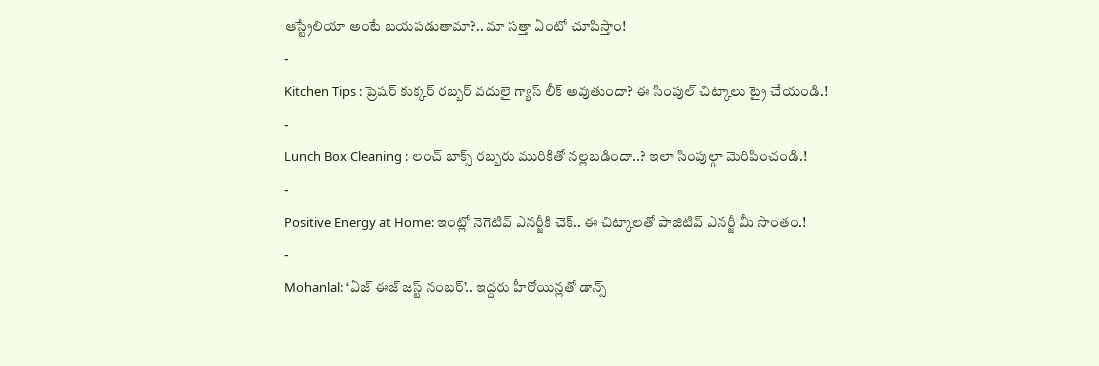ఆస్ట్రేలియా అంటే బయపడుతామా?.. మా సత్తా ఏంటో చూపిస్తాం!
-
Kitchen Tips : ప్రెషర్ కుక్కర్ రబ్బర్ వదులై గ్యాస్ లీక్ అవుతుందా? ఈ సింపుల్ చిట్కాలు ట్రై చేయండి.!
-
Lunch Box Cleaning : లంచ్ బాక్స్ రబ్బరు మురికితో నల్లబడిందా..? ఇలా సింపుల్గా మెరిపించండి.!
-
Positive Energy at Home: ఇంట్లో నెగెటివ్ ఎనర్జీకి చెక్.. ఈ చిట్కాలతో పాజిటివ్ ఎనర్జీ మీ సొంతం.!
-
Mohanlal: ‘ఏజ్ ఈజ్ జస్ట్ నంబర్’.. ఇద్దరు హీరోయిన్లతో డాన్స్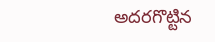అదరగొట్టిన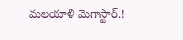మలయాళి మెగాస్టార్.!